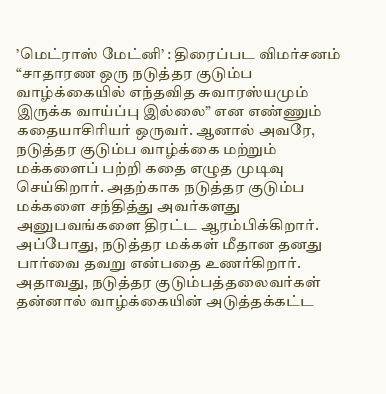’மெட்ராஸ் மேட்னி’ : திரைப்பட விமர்சனம்
“சாதாரண ஒரு நடுத்தர குடும்ப வாழ்க்கையில் எந்தவித சுவாரஸ்யமும் இருக்க வாய்ப்பு இல்லை” என எண்ணும் கதையாசிரியர் ஒருவர். ஆனால் அவரே, நடுத்தர குடும்ப வாழ்க்கை மற்றும் மக்களைப் பற்றி கதை எழுத முடிவு செய்கிறார். அதற்காக நடுத்தர குடும்ப மக்களை சந்தித்து அவர்களது அனுபவங்களை திரட்ட ஆரம்பிக்கிறார். அப்போது, நடுத்தர மக்கள் மீதான தனது பார்வை தவறு என்பதை உணர்கிறார். அதாவது, நடுத்தர குடும்பத்தலைவர்கள் தன்னால் வாழ்க்கையின் அடுத்தக்கட்ட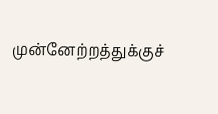முன்னேற்றத்துக்குச்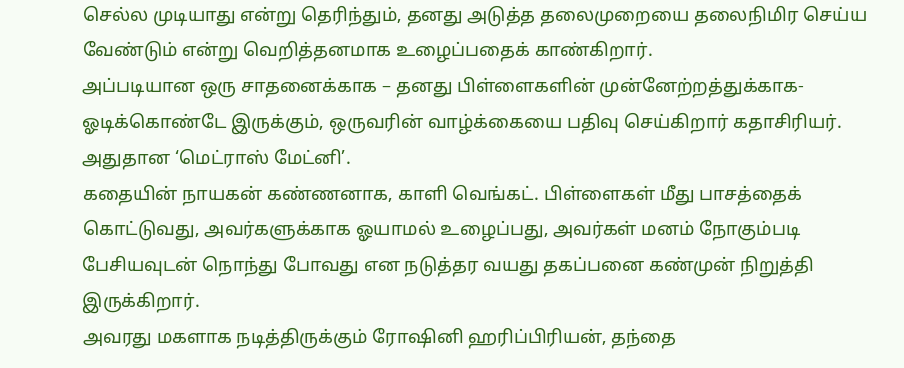செல்ல முடியாது என்று தெரிந்தும், தனது அடுத்த தலைமுறையை தலைநிமிர செய்ய வேண்டும் என்று வெறித்தனமாக உழைப்பதைக் காண்கிறார்.
அப்படியான ஒரு சாதனைக்காக – தனது பிள்ளைகளின் முன்னேற்றத்துக்காக- ஓடிக்கொண்டே இருக்கும், ஒருவரின் வாழ்க்கையை பதிவு செய்கிறார் கதாசிரியர். அதுதான ‘மெட்ராஸ் மேட்னி’.
கதையின் நாயகன் கண்ணனாக, காளி வெங்கட். பிள்ளைகள் மீது பாசத்தைக் கொட்டுவது, அவர்களுக்காக ஓயாமல் உழைப்பது, அவர்கள் மனம் நோகும்படி பேசியவுடன் நொந்து போவது என நடுத்தர வயது தகப்பனை கண்முன் நிறுத்தி இருக்கிறார்.
அவரது மகளாக நடித்திருக்கும் ரோஷினி ஹரிப்பிரியன், தந்தை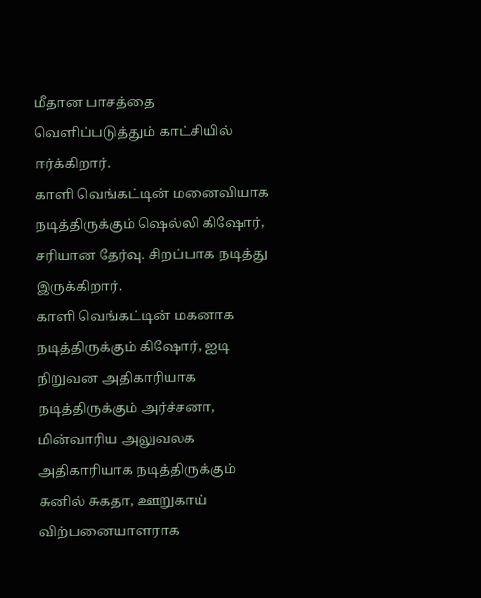மீதான பாசத்தை வெளிப்படுத்தும் காட்சியில் ஈர்க்கிறார்.
காளி வெங்கட்டின் மனைவியாக நடித்திருக்கும் ஷெல்லி கிஷோர், சரியான தேர்வு. சிறப்பாக நடித்து இருக்கிறார்.
காளி வெங்கட்டின் மகனாக நடித்திருக்கும் கிஷோர், ஐடி நிறுவன அதிகாரியாக நடித்திருக்கும் அர்ச்சனா, மின்வாரிய அலுவலக அதிகாரியாக நடித்திருக்கும் சுனில் சுகதா, ஊறுகாய் விற்பனையாளராக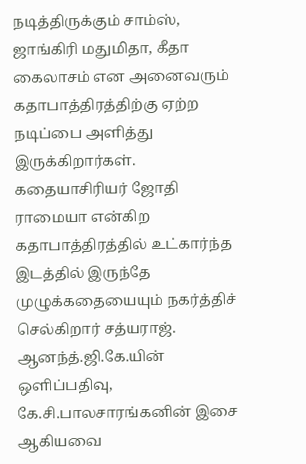நடித்திருக்கும் சாம்ஸ், ஜாங்கிரி மதுமிதா, கீதா கைலாசம் என அனைவரும் கதாபாத்திரத்திற்கு ஏற்ற நடிப்பை அளித்து இருக்கிறார்கள்.
கதையாசிரியர் ஜோதி ராமையா என்கிற கதாபாத்திரத்தில் உட்கார்ந்த இடத்தில் இருந்தே முழுக்கதையையும் நகர்த்திச் செல்கிறார் சத்யராஜ்.
ஆனந்த்.ஜி.கே.யின் ஒளிப்பதிவு, கே.சி.பாலசாரங்கனின் இசை ஆகியவை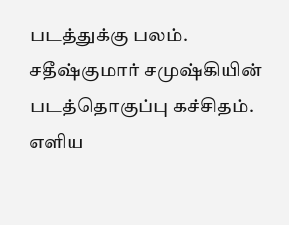படத்துக்கு பலம்.
சதீஷ்குமார் சமுஷ்கியின் படத்தொகுப்பு கச்சிதம்.
எளிய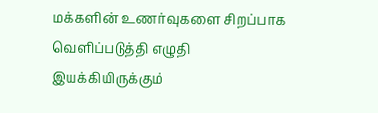மக்களின் உணர்வுகளை சிறப்பாக வெளிப்படுத்தி எழுதி இயக்கியிருக்கும்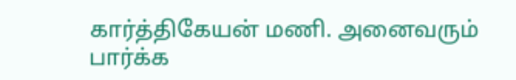கார்த்திகேயன் மணி. அனைவரும் பார்க்க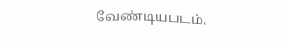வேண்டியபடம்.